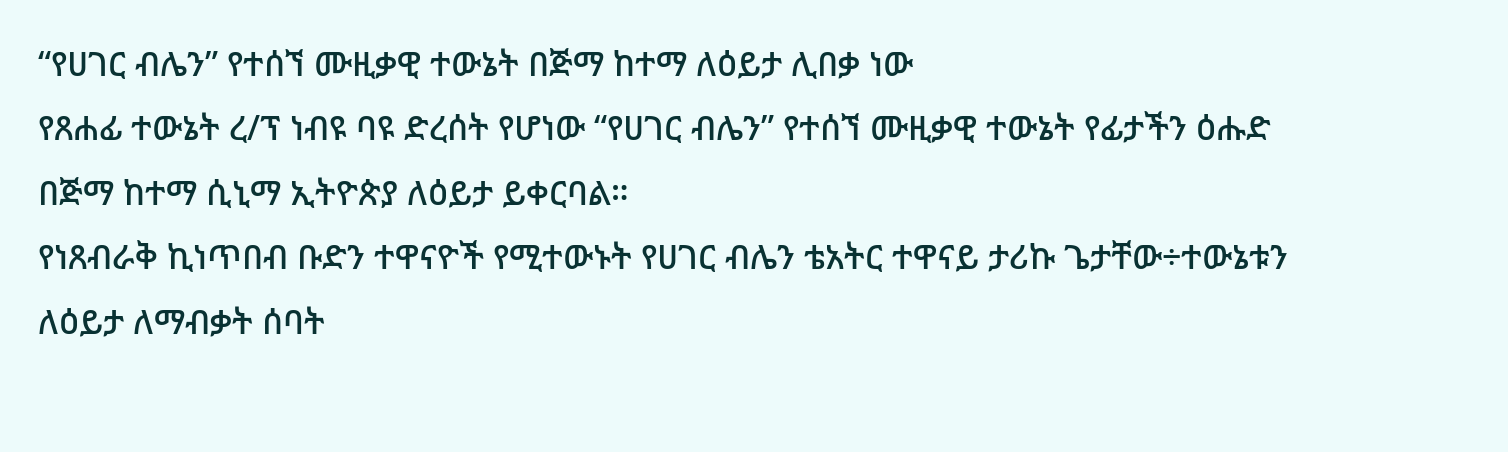“የሀገር ብሌን” የተሰኘ ሙዚቃዊ ተውኔት በጅማ ከተማ ለዕይታ ሊበቃ ነው
የጸሐፊ ተውኔት ረ/ፕ ነብዩ ባዩ ድረሰት የሆነው “የሀገር ብሌን” የተሰኘ ሙዚቃዊ ተውኔት የፊታችን ዕሑድ በጅማ ከተማ ሲኒማ ኢትዮጵያ ለዕይታ ይቀርባል።
የነጸብራቅ ኪነጥበብ ቡድን ተዋናዮች የሚተውኑት የሀገር ብሌን ቴአትር ተዋናይ ታሪኩ ጌታቸው÷ተውኔቱን ለዕይታ ለማብቃት ሰባት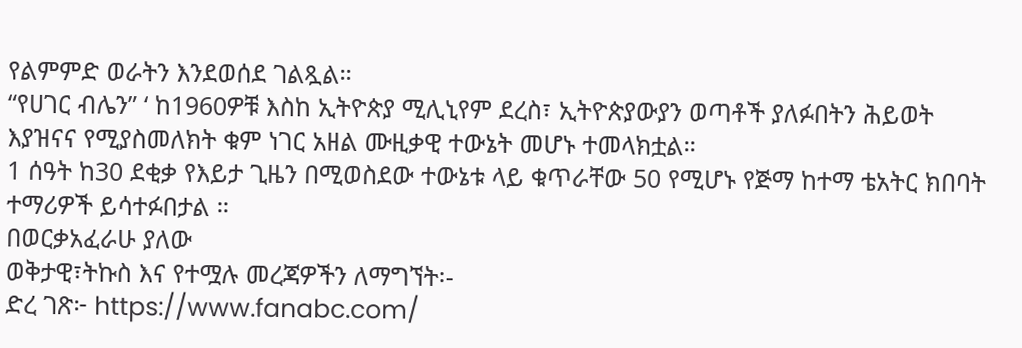የልምምድ ወራትን እንደወሰደ ገልጿል።
“የሀገር ብሌን” ‘ ከ1960ዎቹ እስከ ኢትዮጵያ ሚሊኒየም ደረስ፣ ኢትዮጵያውያን ወጣቶች ያለፉበትን ሕይወት እያዝናና የሚያስመለክት ቁም ነገር አዘል ሙዚቃዊ ተውኔት መሆኑ ተመላክቷል።
1 ሰዓት ከ30 ደቂቃ የእይታ ጊዜን በሚወስደው ተውኔቱ ላይ ቁጥራቸው 50 የሚሆኑ የጅማ ከተማ ቴአትር ክበባት ተማሪዎች ይሳተፉበታል ።
በወርቃአፈራሁ ያለው
ወቅታዊ፣ትኩስ እና የተሟሉ መረጃዎችን ለማግኘት፡-
ድረ ገጽ፦ https://www.fanabc.com/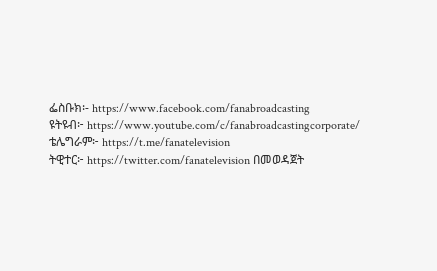ፌስቡክ፡- https://www.facebook.com/fanabroadcasting
ዩትዩብ፦ https://www.youtube.com/c/fanabroadcastingcorporate/
ቴሌግራም፦ https://t.me/fanatelevision
ትዊተር፦ https://twitter.com/fanatelevision በመወዳጀት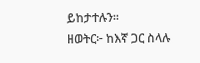ይከታተሉን፡፡
ዘወትር፦ ከእኛ ጋር ስላሉ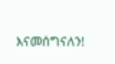እናመሰግናለን!